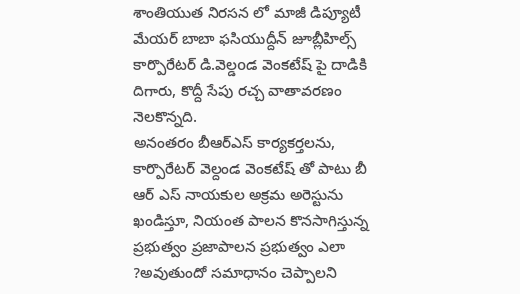శాంతియుత నిరసన లో మాజీ డిప్యూటీ మేయర్ బాబా ఫసియుద్దీన్ జూబ్లీహిల్స్ కార్పొరేటర్ డి.వెల్డoడ వెంకటేష్ పై దాడికి దిగారు, కొద్దీ సేపు రచ్చ వాతావరణం నెలకొన్నది.
అనంతరం బీఆర్ఎస్ కార్యకర్తలను, కార్పొరేటర్ వెల్దండ వెంకటేష్ తో పాటు బీ ఆర్ ఎస్ నాయకుల అక్రమ అరెస్టును ఖండిస్తూ, నియంత పాలన కొనసాగిస్తున్న ప్రభుత్వం ప్రజాపాలన ప్రభుత్వం ఎలా ?అవుతుందో సమాధానం చెప్పాలని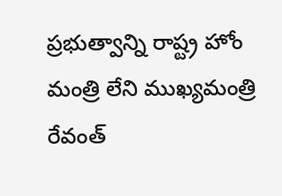ప్రభుత్వాన్ని రాష్ట్ర హోం మంత్రి లేని ముఖ్యమంత్రి రేవంత్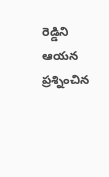రెడ్డిని ఆయన ప్రశ్నించిన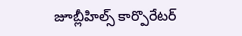జూబ్లీహిల్స్ కార్పొరేటర్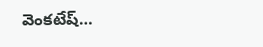వెంకటేష్…